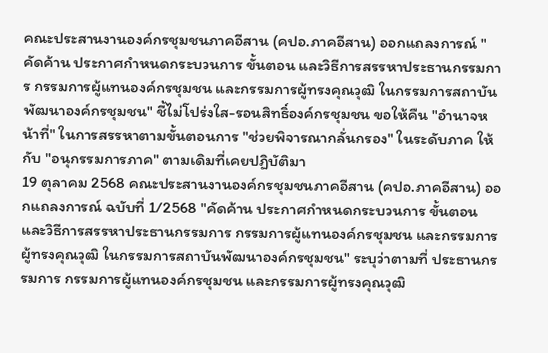คณะประสานงานองค์กรชุมชนภาคอีสาน (คปอ.ภาคอีสาน) ออกแถลงการณ์ "คัดค้าน ประกาศกำหนดกระบวนการ ขั้นตอน และวิธีการสรรหาประธานกรรมการ กรรมการผู้แทนองค์กรชุมชน และกรรมการผู้ทรงคุณวุฒิ ในกรรมการสถาบันพัฒนาองค์กรชุมชน" ชี้ไม่โปร่งใส-รอนสิทธิ์องค์กรชุมชน ขอให้คืน "อำนาจหน้าที่" ในการสรรหาตามขั้นตอนการ "ช่วยพิจารณากลั่นกรอง" ในระดับภาค ให้กับ "อนุกรรมการภาค" ตามเดิมที่เคยปฏิบัติมา
19 ตุลาคม 2568 คณะประสานงานองค์กรชุมชนภาคอีสาน (คปอ.ภาคอีสาน) ออกแถลงการณ์ ฉบับที่ 1/2568 "คัดค้าน ประกาศกำหนดกระบวนการ ขั้นตอน และวิธีการสรรหาประธานกรรมการ กรรมการผู้แทนองค์กรชุมชน และกรรมการผู้ทรงคุณวุฒิ ในกรรมการสถาบันพัฒนาองค์กรชุมชน" ระบุว่าตามที่ ประธานกรรมการ กรรมการผู้แทนองค์กรชุมชน และกรรมการผู้ทรงคุณวุฒิ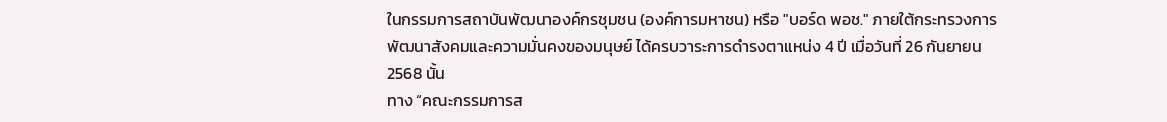ในกรรมการสถาบันพัฒนาองค์กรชุมชน (องค์การมหาชน) หรือ "บอร์ด พอช." ภายใต้กระทรวงการพัฒนาสังคมและความมั่นคงของมนุษย์ ได้ครบวาระการดำรงตาแหน่ง 4 ปี เมื่อวันที่ 26 กันยายน 2568 นั้น
ทาง “คณะกรรมการส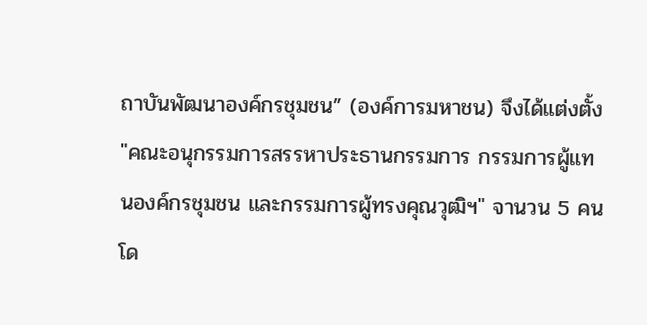ถาบันพัฒนาองค์กรชุมชน” (องค์การมหาชน) จึงได้แต่งตั้ง "คณะอนุกรรมการสรรหาประธานกรรมการ กรรมการผู้แทนองค์กรชุมชน และกรรมการผู้ทรงคุณวุฒิฯ" จานวน 5 คน โด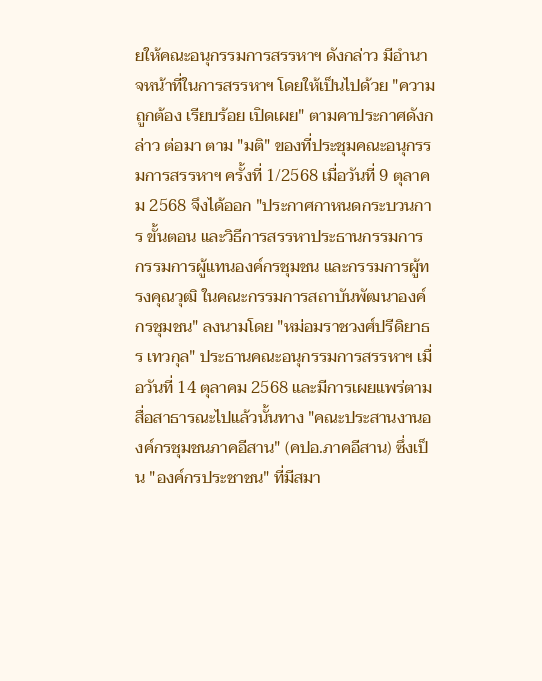ยให้คณะอนุกรรมการสรรหาฯ ดังกล่าว มีอำนาจหน้าที่ในการสรรหาฯ โดยให้เป็นไปด้วย "ความถูกต้อง เรียบร้อย เปิดเผย" ตามคาประกาศดังกล่าว ต่อมา ตาม "มติ" ของที่ประชุมคณะอนุกรรมการสรรหาฯ ครั้งที่ 1/2568 เมื่อวันที่ 9 ตุลาคม 2568 จึงได้ออก "ประกาศกาหนดกระบวนการ ขั้นตอน และวิธีการสรรหาประธานกรรมการ กรรมการผู้แทนองค์กรชุมชน และกรรมการผู้ทรงคุณวุฒิ ในคณะกรรมการสถาบันพัฒนาองค์กรชุมชน" ลงนามโดย "หม่อมราชวงศ์ปรีดิยาธร เทวกุล" ประธานคณะอนุกรรมการสรรหาฯ เมื่อวันที่ 14 ตุลาคม 2568 และมีการเผยแพร่ตามสื่อสาธารณะไปแล้วนั้นทาง "คณะประสานงานองค์กรชุมชนภาคอีสาน" (คปอ.ภาคอีสาน) ซึ่งเป็น "องค์กรประชาชน" ที่มีสมา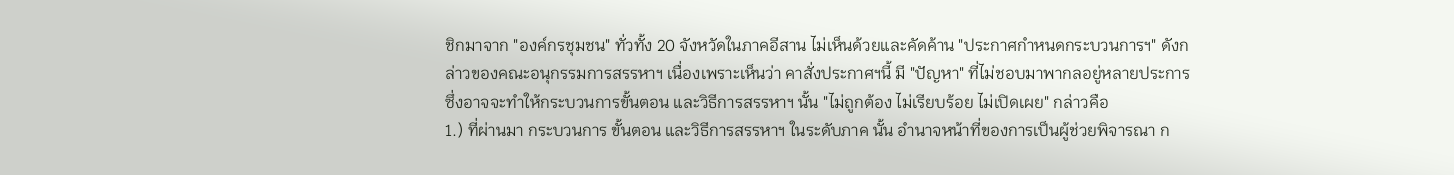ชิกมาจาก "องค์กรชุมชน" ทั่วทั้ง 20 จังหวัดในภาคอีสาน ไม่เห็นด้วยและคัดค้าน "ประกาศกำหนดกระบวนการฯ" ดังกล่าวของคณะอนุกรรมการสรรหาฯ เนื่องเพราะเห็นว่า คาสั่งประกาศฯนี้ มี "ปัญหา" ที่ไม่ชอบมาพากลอยู่หลายประการ ซึ่งอาจจะทำให้กระบวนการขั้นตอน และวิธีการสรรหาฯ นั้น "ไม่ถูกต้อง ไม่เรียบร้อย ไม่เปิดเผย" กล่าวคือ
1.) ที่ผ่านมา กระบวนการ ขั้นตอน และวิธีการสรรหาฯ ในระดับภาค นั้น อำนาจหน้าที่ของการเป็นผู้ช่วยพิจารณา ก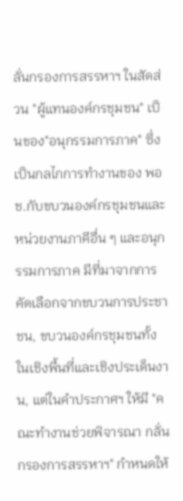ลั่นกรองการสรรหาฯ ในสัดส่วน "ผู้แทนองค์กรชุมชน" เป็นของ"อนุกรรมการภาค" ซึ่งเป็นกลไกการทำงานของ พอช.กับขบวนองค์กรชุมชนและหน่วยงานภาคีอื่น ๆ และอนุกรรมการภาค มีที่มาจากการคัดเลือกจากขบวนการประชาชน, ขบวนองค์กรชุมชนทั้งในเชิงพื้นที่และเชิงประเด็นงาน, แต่ในคำประกาศฯ ให้มี "คณะทำงานช่วยพิจารณา กลั่นกรองการสรรหาฯ" กำหนดให้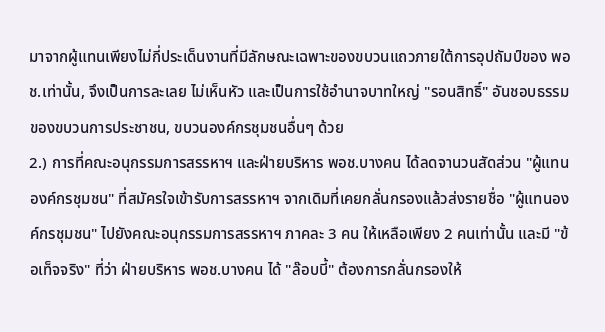มาจากผู้แทนเพียงไม่กี่ประเด็นงานที่มีลักษณะเฉพาะของขบวนแถวภายใต้การอุปถัมป์ของ พอช.เท่านั้น, จึงเป็นการละเลย ไม่เห็นหัว และเป็นการใช้อำนาจบาทใหญ่ "รอนสิทธิ์" อันชอบธรรมของขบวนการประชาชน, ขบวนองค์กรชุมชนอื่นๆ ด้วย
2.) การที่คณะอนุกรรมการสรรหาฯ และฝ่ายบริหาร พอช.บางคน ได้ลดจานวนสัดส่วน "ผู้แทนองค์กรชุมชน" ที่สมัครใจเข้ารับการสรรหาฯ จากเดิมที่เคยกลั่นกรองแล้วส่งรายชื่อ "ผู้แทนองค์กรชุมชน" ไปยังคณะอนุกรรมการสรรหาฯ ภาคละ 3 คน ให้เหลือเพียง 2 คนเท่านั้น และมี "ข้อเท็จจริง" ที่ว่า ฝ่ายบริหาร พอช.บางคน ได้ "ล๊อบบี้" ต้องการกลั่นกรองให้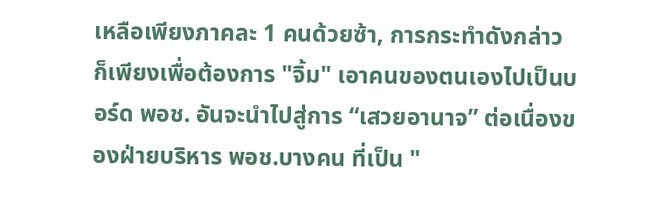เหลือเพียงภาคละ 1 คนด้วยซ้า, การกระทำดังกล่าว ก็เพียงเพื่อต้องการ "จิ้ม" เอาคนของตนเองไปเป็นบอร์ด พอช. อันจะนำไปสู่การ “เสวยอานาจ” ต่อเนื่องของฝ่ายบริหาร พอช.บางคน ที่เป็น "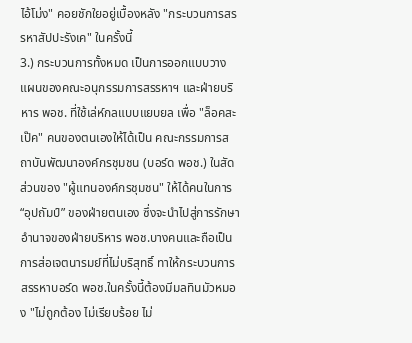ไอ้โม่ง" คอยชักใยอยู่เบื้องหลัง "กระบวนการสรรหาสัปปะรังเค" ในครั้งนี้
3.) กระบวนการทั้งหมด เป็นการออกแบบวางแผนของคณะอนุกรรมการสรรหาฯ และฝ่ายบริหาร พอช. ที่ใช้เล่ห์กลแบบแยบยล เพื่อ "ล็อคสะเป๊ค" คนของตนเองให้ได้เป็น คณะกรรมการสถาบันพัฒนาองค์กรชุมชน (บอร์ด พอช.) ในสัดส่วนของ "ผู้แทนองค์กรชุมชน" ให้ได้คนในการ “อุปถัมป์” ของฝ่ายตนเอง ซึ่งจะนำไปสู่การรักษาอำนาจของฝ่ายบริหาร พอช.บางคนและถือเป็นการส่อเจตนารมย์ที่ไม่บริสุทธิ์ ทาให้กระบวนการสรรหาบอร์ด พอช.ในครั้งนี้ต้องมีมลทินมัวหมอง "ไม่ถูกต้อง ไม่เรียบร้อย ไม่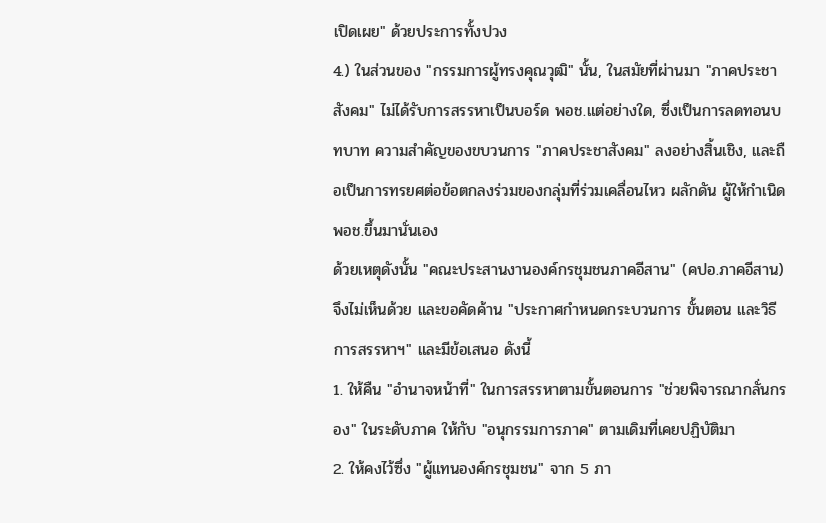เปิดเผย" ด้วยประการทั้งปวง
4.) ในส่วนของ "กรรมการผู้ทรงคุณวุฒิ" นั้น, ในสมัยที่ผ่านมา "ภาคประชาสังคม" ไม่ได้รับการสรรหาเป็นบอร์ด พอช.แต่อย่างใด, ซึ่งเป็นการลดทอนบทบาท ความสำคัญของขบวนการ "ภาคประชาสังคม" ลงอย่างสิ้นเชิง, และถือเป็นการทรยศต่อข้อตกลงร่วมของกลุ่มที่ร่วมเคลื่อนไหว ผลักดัน ผู้ให้กำเนิด พอช.ขึ้นมานั่นเอง
ด้วยเหตุดังนั้น "คณะประสานงานองค์กรชุมชนภาคอีสาน" (คปอ.ภาคอีสาน) จึงไม่เห็นด้วย และขอคัดค้าน "ประกาศกำหนดกระบวนการ ขั้นตอน และวิธีการสรรหาฯ" และมีข้อเสนอ ดังนี้
1. ให้คืน "อำนาจหน้าที่" ในการสรรหาตามขั้นตอนการ "ช่วยพิจารณากลั่นกรอง" ในระดับภาค ให้กับ "อนุกรรมการภาค" ตามเดิมที่เคยปฏิบัติมา
2. ให้คงไว้ซึ่ง "ผู้แทนองค์กรชุมชน" จาก 5 ภา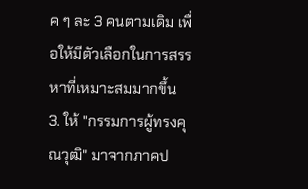ค ๆ ละ 3 คนตามเดิม เพื่อให้มีตัวเลือกในการสรรหาที่เหมาะสมมากขึ้น
3. ให้ "กรรมการผู้ทรงคุณวุฒิ" มาจากภาคป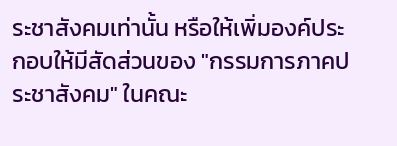ระชาสังคมเท่านั้น หรือให้เพิ่มองค์ประกอบให้มีสัดส่วนของ "กรรมการภาคประชาสังคม" ในคณะ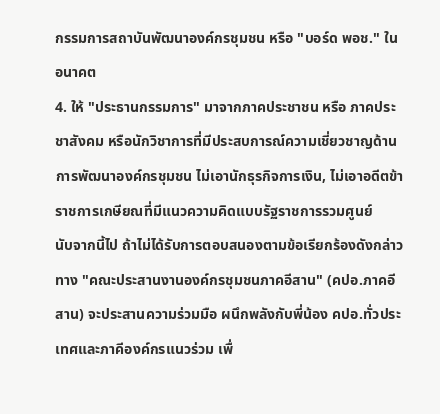กรรมการสถาบันพัฒนาองค์กรชุมชน หรือ "บอร์ด พอช." ในอนาคต
4. ให้ "ประธานกรรมการ" มาจากภาคประชาชน หรือ ภาคประชาสังคม หรือนักวิชาการที่มีประสบการณ์ความเชี่ยวชาญด้านการพัฒนาองค์กรชุมชน ไม่เอานักธุรกิจการเงิน, ไม่เอาอดีตข้าราชการเกษียณที่มีแนวความคิดแบบรัฐราชการรวมศูนย์
นับจากนี้ไป ถ้าไม่ได้รับการตอบสนองตามข้อเรียกร้องดังกล่าวทาง "คณะประสานงานองค์กรชุมชนภาคอีสาน" (คปอ.ภาคอีสาน) จะประสานความร่วมมือ ผนึกพลังกับพี่น้อง คปอ.ทั่วประเทศและภาคีองค์กรแนวร่วม เพื่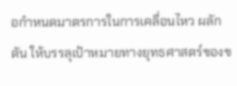อกำหนดมาตรการในการเคลื่อนไหว ผลักดัน ให้บรรลุเป้าหมายทางยุทธศาสตร์ของข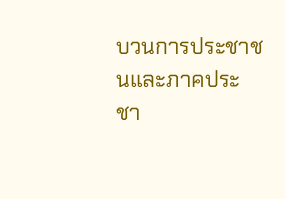บวนการประชาชนและภาคประชา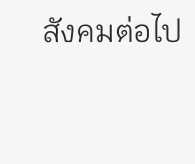สังคมต่อไป